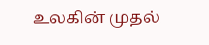உலகின் முதல்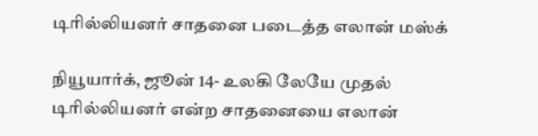டிரில்லியனர் சாதனை படைத்த எலான் மஸ்க்

நியூயார்க், ஜூன் 14- உலகி லேயே முதல் டிரில்லியனர் என்ற சாதனையை எலான்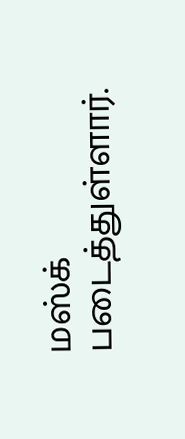மஸ்க் படைத்துள்ளார்.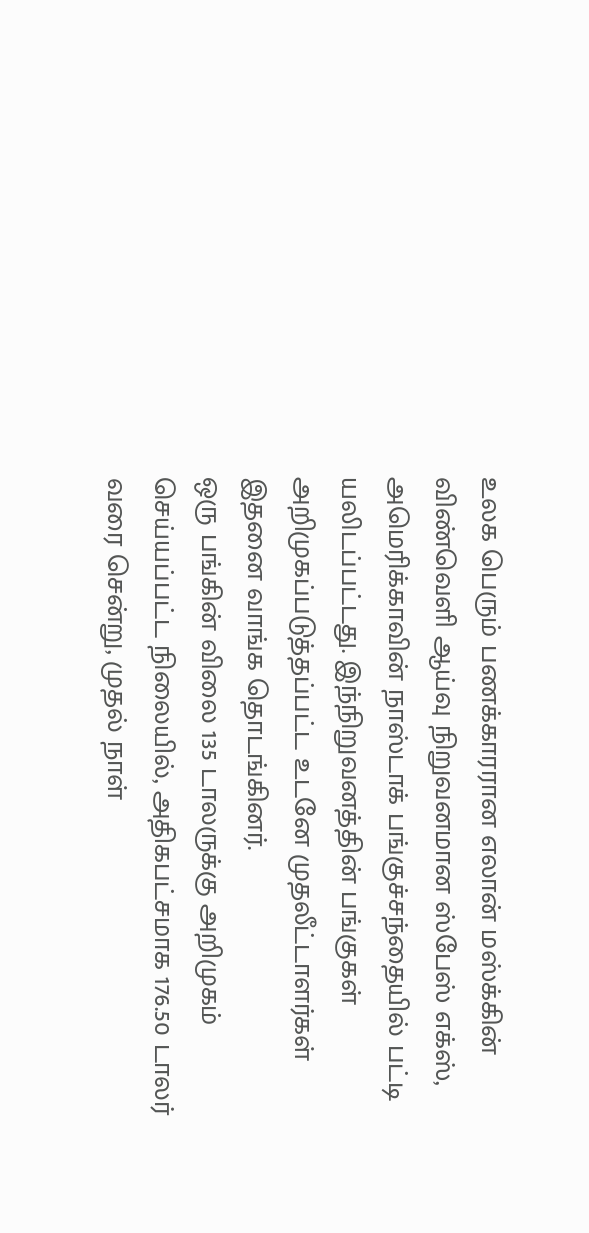உலக பெரும் பணக்காரரான எலான் மஸ்க்கின் விண்வெளி ஆய்வு நிறுவனமான ஸ்பேஸ் எக்ஸ், அமெரிக்காவின் நாஸ்டாக் பங்குச்சந்தையில் பட்டி யலிடப்பட்டது. இந்நிறுவனத்தின் பங்குகள் அறிமுகப்படுத்தப்பட்ட உடனே முதலீட்டாளர்கள் இதனை வாங்க தொடங்கினர்.
ஒரு பங்கின் விலை 135 டாலருக்கு அறிமுகம் செய்யப்பட்ட நிலையில், அதிகபட்சமாக 176.50 டாலர் வரை சென்று, முதல் நாள்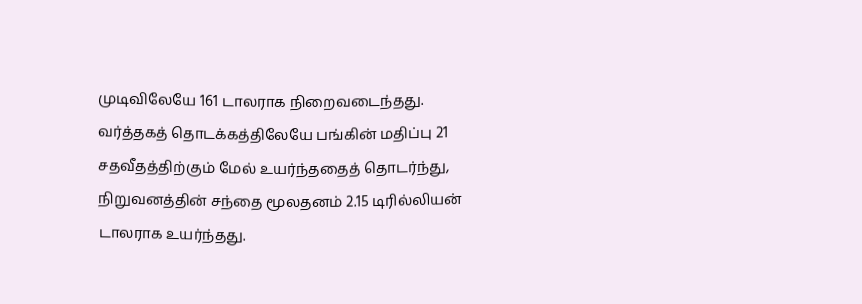முடிவிலேயே 161 டாலராக நிறைவடைந்தது. வர்த்தகத் தொடக்கத்திலேயே பங்கின் மதிப்பு 21 சதவீதத்திற்கும் மேல் உயர்ந்ததைத் தொடர்ந்து, நிறுவனத்தின் சந்தை மூலதனம் 2.15 டிரில்லியன் டாலராக உயர்ந்தது.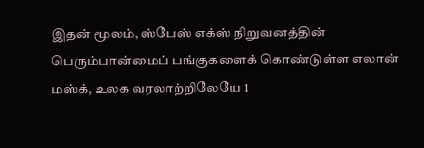இதன் மூலம், ஸ்பேஸ் எக்ஸ் நிறுவனத்தின் பெரும்பான்மைப் பங்குகளைக் கொண்டுள்ள எலான் மஸ்க், உலக வரலாற்றிலேயே 1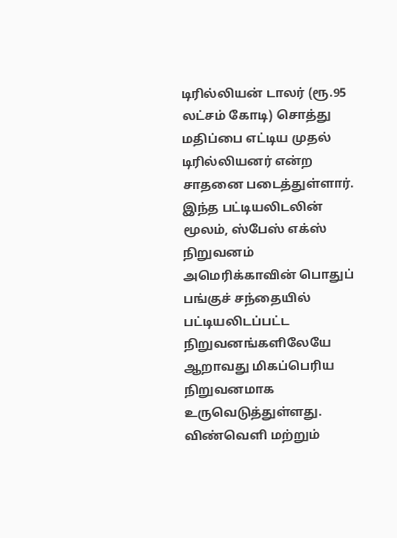டிரில்லியன் டாலர் (ரூ.95 லட்சம் கோடி) சொத்து மதிப்பை எட்டிய முதல் டிரில்லியனர் என்ற சாதனை படைத்துள்ளார்.
இந்த பட்டியலிடலின் மூலம், ஸ்பேஸ் எக்ஸ் நிறுவனம் அமெரிக்காவின் பொதுப் பங்குச் சந்தையில் பட்டியலிடப்பட்ட நிறுவனங்களிலேயே ஆறாவது மிகப்பெரிய நிறுவனமாக உருவெடுத்துள்ளது. விண்வெளி மற்றும்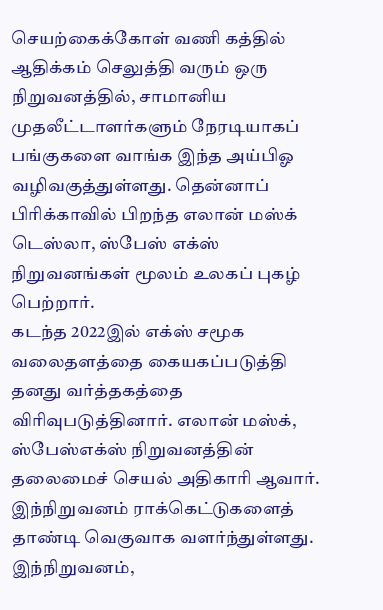செயற்கைக்கோள் வணி கத்தில் ஆதிக்கம் செலுத்தி வரும் ஒரு நிறுவனத்தில், சாமானிய முதலீட்டாளர்களும் நேரடியாகப் பங்குகளை வாங்க இந்த அய்பிஓ வழிவகுத்துள்ளது. தென்னாப் பிரிக்காவில் பிறந்த எலான் மஸ்க் டெஸ்லா, ஸ்பேஸ் எக்ஸ் நிறுவனங்கள் மூலம் உலகப் புகழ் பெற்றார்.
கடந்த 2022இல் எக்ஸ் சமூக வலைதளத்தை கையகப்படுத்தி தனது வர்த்தகத்தை விரிவுபடுத்தினார். எலான் மஸ்க், ஸ்பேஸ்எக்ஸ் நிறுவனத்தின் தலைமைச் செயல் அதிகாரி ஆவார். இந்நிறுவனம் ராக்கெட்டுகளைத் தாண்டி வெகுவாக வளர்ந்துள்ளது.
இந்நிறுவனம்,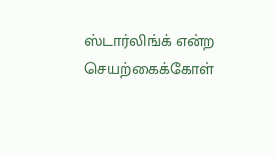ஸ்டார்லிங்க் என்ற செயற்கைக்கோள்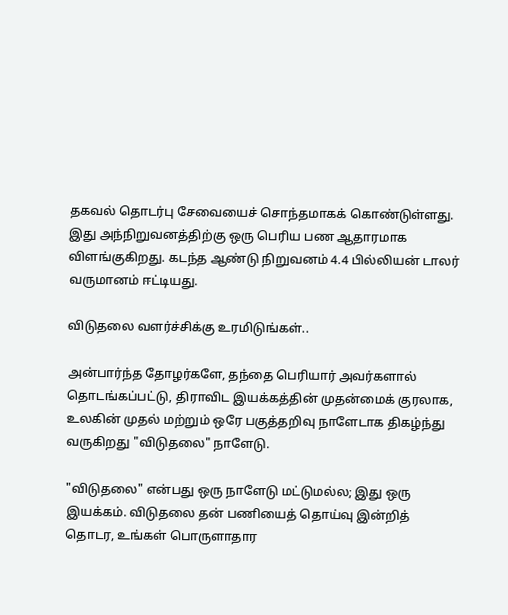தகவல் தொடர்பு சேவையைச் சொந்தமாகக் கொண்டுள்ளது. இது அந்நிறுவனத்திற்கு ஒரு பெரிய பண ஆதாரமாக விளங்குகிறது. கடந்த ஆண்டு நிறுவனம் 4.4 பில்லியன் டாலர் வருமானம் ஈட்டியது.

விடுதலை வளர்ச்சிக்கு உரமிடுங்கள்..

அன்பார்ந்த தோழர்களே, தந்தை பெரியார் அவர்களால் தொடங்கப்பட்டு, திராவிட இயக்கத்தின் முதன்மைக் குரலாக, உலகின் முதல் மற்றும் ஒரே பகுத்தறிவு நாளேடாக திகழ்ந்து வருகிறது "விடுதலை" நாளேடு.

"விடுதலை" என்பது ஒரு நாளேடு மட்டுமல்ல; இது ஒரு இயக்கம். விடுதலை தன் பணியைத் தொய்வு இன்றித் தொடர, உங்கள் பொருளாதார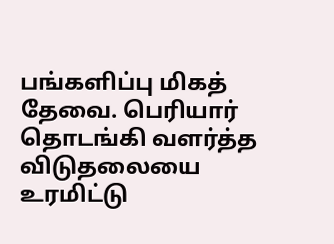பங்களிப்பு மிகத் தேவை. பெரியார் தொடங்கி வளர்த்த விடுதலையை உரமிட்டு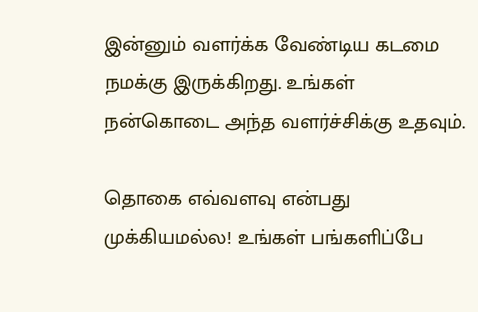இன்னும் வளர்க்க வேண்டிய கடமை நமக்கு இருக்கிறது. உங்கள் நன்கொடை அந்த வளர்ச்சிக்கு உதவும்.

தொகை எவ்வளவு என்பது முக்கியமல்ல! உங்கள் பங்களிப்பே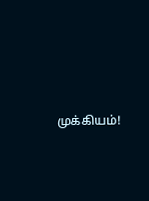முக்கியம்!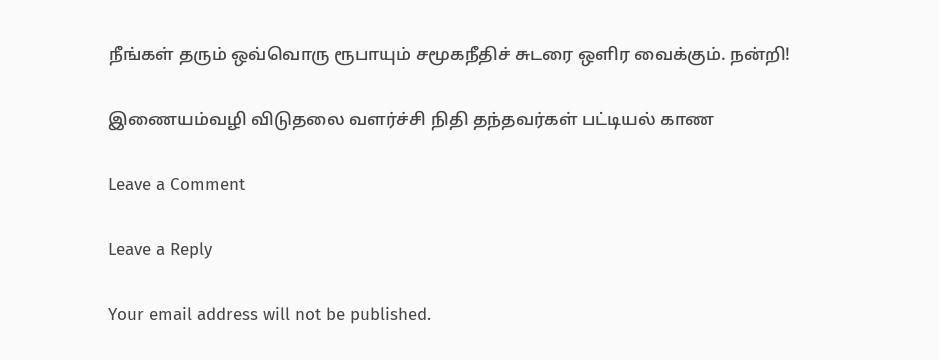நீங்கள் தரும் ஒவ்வொரு ரூபாயும் சமூகநீதிச் சுடரை ஒளிர வைக்கும். நன்றி!

இணையம்வழி விடுதலை வளர்ச்சி நிதி தந்தவர்கள் பட்டியல் காண

Leave a Comment

Leave a Reply

Your email address will not be published.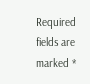Required fields are marked *